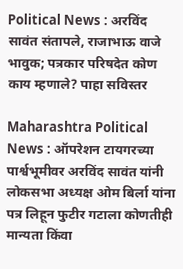Political News : अरविंद सावंत संतापले, राजाभाऊ वाजे भावुक; पत्रकार परिषदेत कोण काय म्हणाले? पाहा सविस्तर

Maharashtra Political News : ऑपरेशन टायगरच्या पार्श्वभूमीवर अरविंद सावंत यांनी लोकसभा अध्यक्ष ओम बिर्ला यांना पत्र लिहून फुटीर गटाला कोणतीही मान्यता किंवा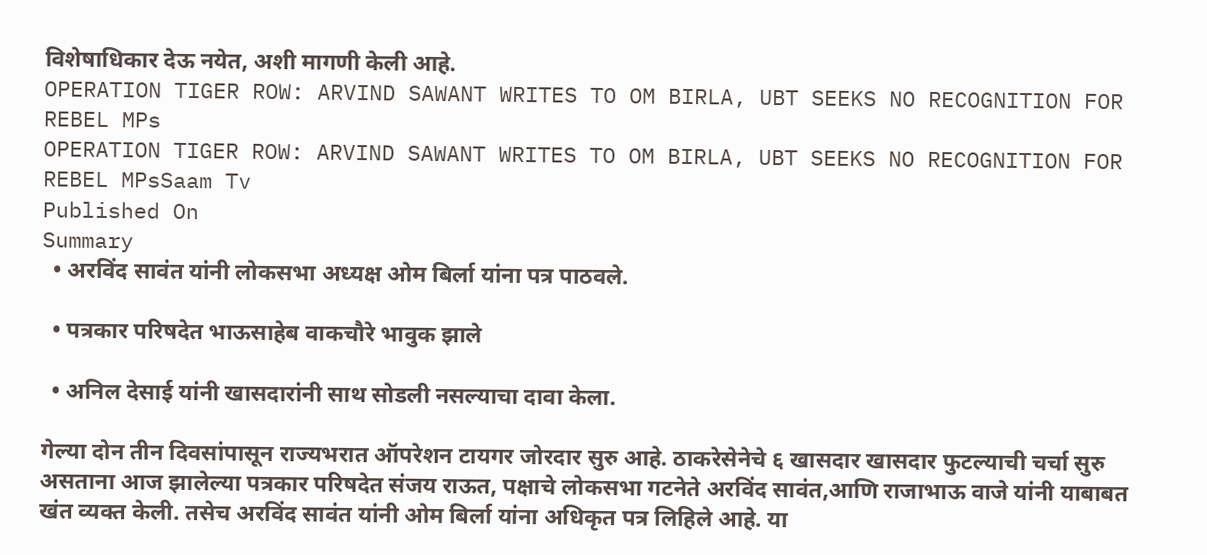विशेषाधिकार देऊ नयेत, अशी मागणी केली आहे.
OPERATION TIGER ROW: ARVIND SAWANT WRITES TO OM BIRLA, UBT SEEKS NO RECOGNITION FOR REBEL MPs
OPERATION TIGER ROW: ARVIND SAWANT WRITES TO OM BIRLA, UBT SEEKS NO RECOGNITION FOR REBEL MPsSaam Tv
Published On
Summary
  • अरविंद सावंत यांनी लोकसभा अध्यक्ष ओम बिर्ला यांना पत्र पाठवले.

  • पत्रकार परिषदेत भाऊसाहेब वाकचौरे भावुक झाले

  • अनिल देसाई यांनी खासदारांनी साथ सोडली नसल्याचा दावा केला.

गेल्या दोन तीन दिवसांपासून राज्यभरात ऑपरेशन टायगर जोरदार सुरु आहे. ठाकरेसेनेचे ६ खासदार खासदार फुटल्याची चर्चा सुरु असताना आज झालेल्या पत्रकार परिषदेत संजय राऊत, पक्षाचे लोकसभा गटनेते अरविंद सावंत,आणि राजाभाऊ वाजे यांनी याबाबत खंत व्यक्त केली. तसेच अरविंद सावंत यांनी ओम बिर्ला यांना अधिकृत पत्र लिहिले आहे. या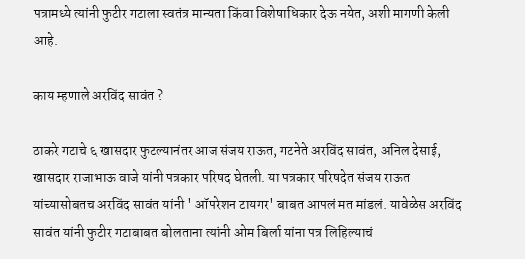पत्रामध्ये त्यांनी फुटीर गटाला स्वतंत्र मान्यता किंवा विशेषाधिकार देऊ नयेत, अशी मागणी केली आहे.

काय म्हणाले अरविंद सावंत ?

ठाकरे गटाचे ६ खासदार फुटल्यानंतर आज संजय राऊत, गटनेते अरविंद सावंत, अनिल देसाई, खासदार राजाभाऊ वाजे यांनी पत्रकार परिषद घेतली. या पत्रकार परिषदेत संजय राऊत यांच्यासोबतच अरविंद सावंत यांनी ' ऑपरेशन टायगर' बाबत आपलं मत मांडलं. यावेळेस अरविंद सावंत यांनी फुटीर गटाबाबत बोलताना त्यांनी ओम बिर्ला यांना पत्र लिहिल्याचं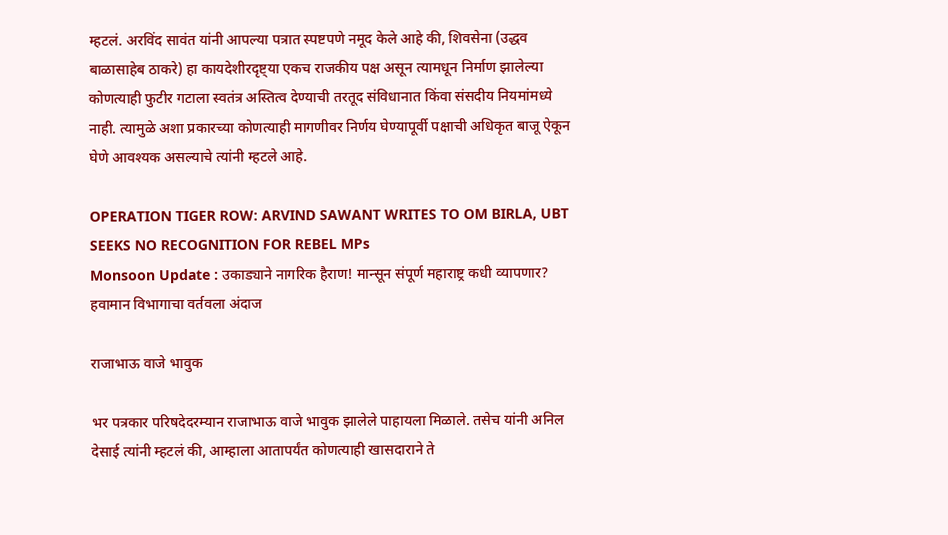म्हटलं. अरविंद सावंत यांनी आपल्या पत्रात स्पष्टपणे नमूद केले आहे की, शिवसेना (उद्धव बाळासाहेब ठाकरे) हा कायदेशीरदृष्ट्या एकच राजकीय पक्ष असून त्यामधून निर्माण झालेल्या कोणत्याही फुटीर गटाला स्वतंत्र अस्तित्व देण्याची तरतूद संविधानात किंवा संसदीय नियमांमध्ये नाही. त्यामुळे अशा प्रकारच्या कोणत्याही मागणीवर निर्णय घेण्यापूर्वी पक्षाची अधिकृत बाजू ऐकून घेणे आवश्यक असल्याचे त्यांनी म्हटले आहे.

OPERATION TIGER ROW: ARVIND SAWANT WRITES TO OM BIRLA, UBT SEEKS NO RECOGNITION FOR REBEL MPs
Monsoon Update : उकाड्याने नागरिक हैराण! मान्सून संपूर्ण महाराष्ट्र कधी व्यापणार? हवामान विभागाचा वर्तवला अंदाज

राजाभाऊ वाजे भावुक

भर पत्रकार परिषदेदरम्यान राजाभाऊ वाजे भावुक झालेले पाहायला मिळाले. तसेच यांनी अनिल देसाई त्यांनी म्हटलं की, आम्हाला आतापर्यंत कोणत्याही खासदाराने ते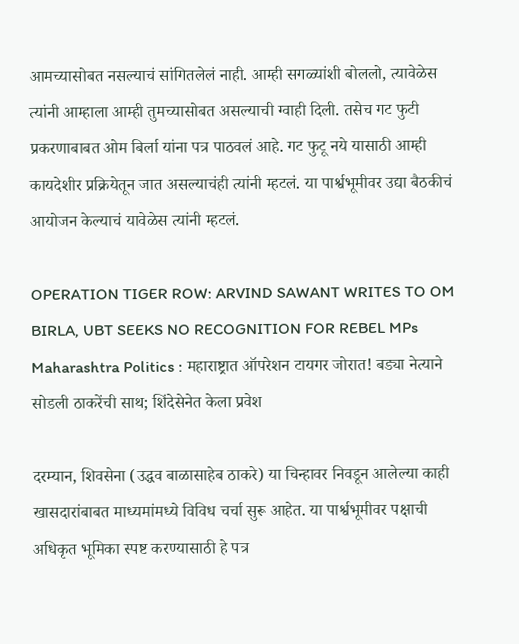आमच्यासोबत नसल्याचं सांगितलेलं नाही. आम्ही सगळ्यांशी बोललो, त्यावेळेस त्यांनी आम्हाला आम्ही तुमच्यासोबत असल्याची ग्वाही दिली. तसेच गट फुटी प्रकरणाबाबत ओम बिर्ला यांना पत्र पाठवलं आहे. गट फुटू नये यासाठी आम्ही कायदेशीर प्रक्रियेतून जात असल्याचंही त्यांनी म्हटलं. या पार्श्वभूमीवर उद्या बैठकीचं आयोजन केल्याचं यावेळेस त्यांनी म्हटलं.

OPERATION TIGER ROW: ARVIND SAWANT WRITES TO OM BIRLA, UBT SEEKS NO RECOGNITION FOR REBEL MPs
Maharashtra Politics : महाराष्ट्रात ऑपरेशन टायगर जोरात! बड्या नेत्याने सोडली ठाकरेंची साथ; शिंदेसेनेत केला प्रवेश

दरम्यान, शिवसेना (उद्धव बाळासाहेब ठाकरे) या चिन्हावर निवडून आलेल्या काही खासदारांबाबत माध्यमांमध्ये विविध चर्चा सुरू आहेत. या पार्श्वभूमीवर पक्षाची अधिकृत भूमिका स्पष्ट करण्यासाठी हे पत्र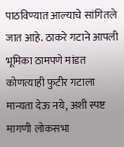पाठविण्यात आल्याचे सांगितले जात आहे. ठाकरे गटाने आपली भूमिका ठामपणे मांडत कोणत्याही फुटीर गटाला मान्यता देऊ नये, अशी स्पष्ट मागणी लोकसभा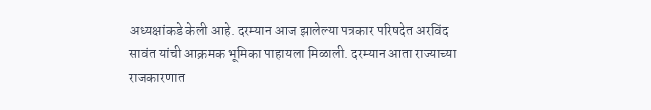अध्यक्षांकडे केली आहे. दरम्यान आज झालेल्या पत्रकार परिषदेत अरविंद सावंत यांची आक्रमक भूमिका पाहायला मिळाली. दरम्यान आता राज्याच्या राजकारणात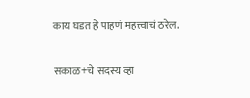काय घडत हे पाहणं महत्त्वाचं ठरेल.

सकाळ+चे सदस्य व्हा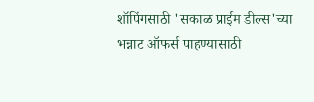शॉपिंगसाठी 'सकाळ प्राईम डील्स'च्या भन्नाट ऑफर्स पाहण्यासाठी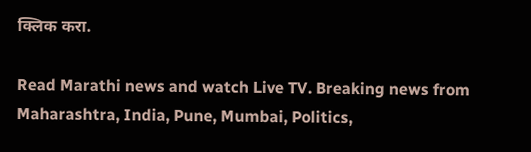क्लिक करा.

Read Marathi news and watch Live TV. Breaking news from Maharashtra, India, Pune, Mumbai, Politics,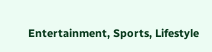Entertainment, Sports, Lifestyle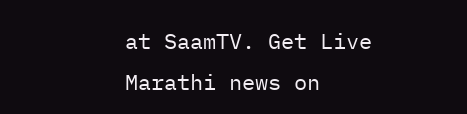at SaamTV. Get Live Marathi news on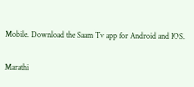Mobile. Download the Saam Tv app for Android and IOS.

Marathi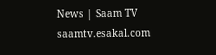News | Saam TV
saamtv.esakal.com